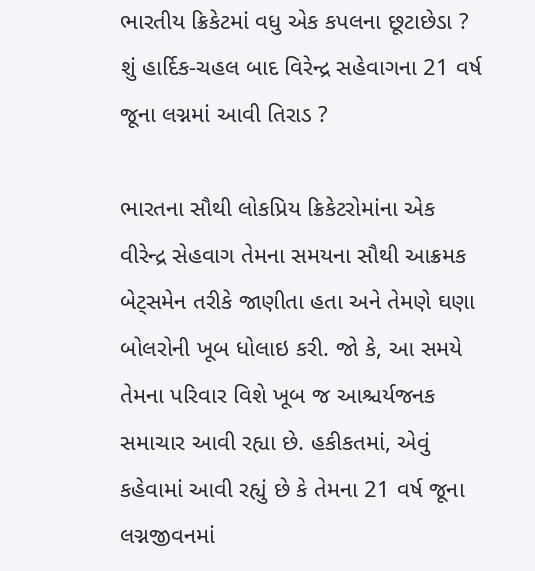ભારતીય ક્રિકેટમાં વધુ એક કપલના છૂટાછેડા ? શું હાર્દિક-ચહલ બાદ વિરેન્દ્ર સહેવાગના 21 વર્ષ જૂના લગ્નમાં આવી તિરાડ ?

ભારતના સૌથી લોકપ્રિય ક્રિકેટરોમાંના એક વીરેન્દ્ર સેહવાગ તેમના સમયના સૌથી આક્રમક બેટ્સમેન તરીકે જાણીતા હતા અને તેમણે ઘણા બોલરોની ખૂબ ધોલાઇ કરી. જો કે, આ સમયે તેમના પરિવાર વિશે ખૂબ જ આશ્ચર્યજનક સમાચાર આવી રહ્યા છે. હકીકતમાં, એવું કહેવામાં આવી રહ્યું છે કે તેમના 21 વર્ષ જૂના લગ્નજીવનમાં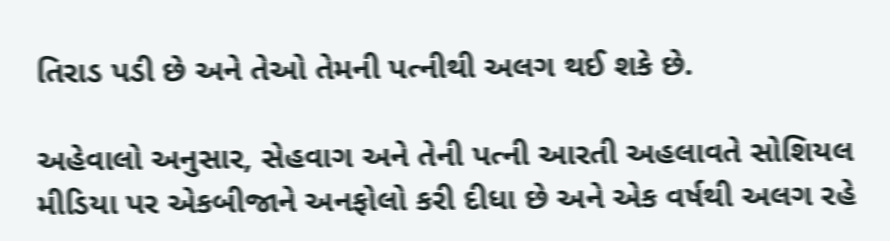તિરાડ પડી છે અને તેઓ તેમની પત્નીથી અલગ થઈ શકે છે.

અહેવાલો અનુસાર, સેહવાગ અને તેની પત્ની આરતી અહલાવતે સોશિયલ મીડિયા પર એકબીજાને અનફોલો કરી દીધા છે અને એક વર્ષથી અલગ રહે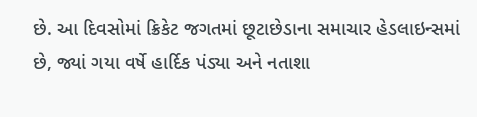છે. આ દિવસોમાં ક્રિકેટ જગતમાં છૂટાછેડાના સમાચાર હેડલાઇન્સમાં છે, જ્યાં ગયા વર્ષે હાર્દિક પંડ્યા અને નતાશા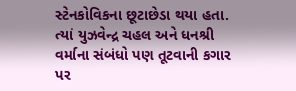સ્ટેનકોવિકના છૂટાછેડા થયા હતા. ત્યાં યુઝવેન્દ્ર ચહલ અને ધનશ્રી વર્માના સંબંધો પણ તૂટવાની કગાર પર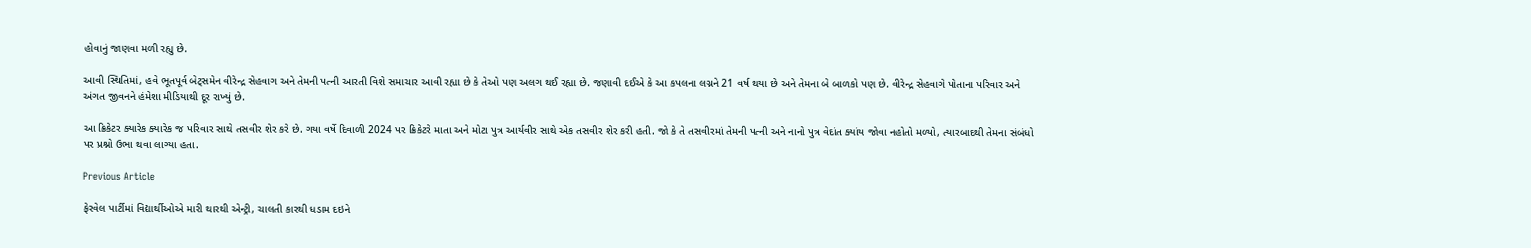હોવાનું જાણવા મળી રહ્યુ છે.

આવી સ્થિતિમાં, હવે ભૂતપૂર્વ બેટ્સમેન વીરેન્દ્ર સેહવાગ અને તેમની પત્ની આરતી વિશે સમાચાર આવી રહ્યા છે કે તેઓ પણ અલગ થઈ રહ્યા છે. જણાવી દઈએ કે આ કપલના લગ્નને 21 વર્ષ થયા છે અને તેમના બે બાળકો પણ છે. વીરેન્દ્ર સેહવાગે પોતાના પરિવાર અને અંગત જીવનને હંમેશા મીડિયાથી દૂર રાખ્યું છે.

આ ક્રિકેટર ક્યારેક ક્યારેક જ પરિવાર સાથે તસવીર શેર કરે છે. ગયા વર્ષે દિવાળી 2024 પર ક્રિકેટરે માતા અને મોટા પુત્ર આર્યવીર સાથે એક તસવીર શેર કરી હતી. જો કે તે તસવીરમાં તેમની પત્ની અને નાનો પુત્ર વેદાંત ક્યાંય જોવા નહોતો મળ્યો, ત્યારબાદથી તેમના સંબંધો પર પ્રશ્નો ઉભા થવા લાગ્યા હતા.

Previous Article

ફેરવેલ પાર્ટીમાં વિદ્યાર્થીઓએ મારી થારથી એન્ટ્રી, ચાલતી કારથી ધડામ દઇને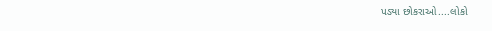પડ્યા છોકરાઓ....લોકો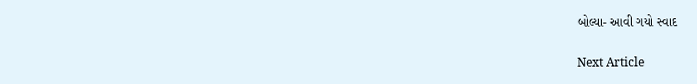બોલ્યા- આવી ગયો સ્વાદ

Next Article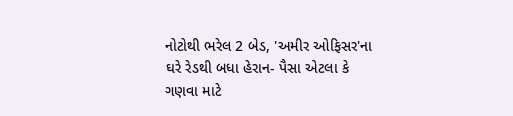નોટોથી ભરેલ 2 બેડ, 'અમીર ઓફિસર'ના ઘરે રેડથી બધા હેરાન- પૈસા એટલા કે ગણવા માટે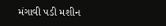મંગાવી પડી મશીન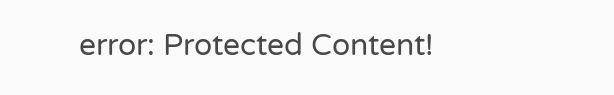error: Protected Content!